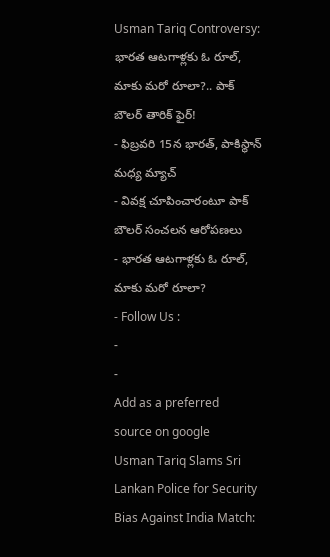Usman Tariq Controversy: భారత ఆటగాళ్లకు ఓ రూల్, మాకు మరో రూలా?.. పాక్ బౌలర్ తారిక్ ఫైర్!
- ఫిబ్రవరి 15న భారత్, పాకిస్థాన్ మధ్య మ్యాచ్
- వివక్ష చూపించారంటూ పాక్ బౌలర్ సంచలన ఆరోపణలు
- భారత ఆటగాళ్లకు ఓ రూల్, మాకు మరో రూలా?
- Follow Us :
-
-
Add as a preferred
source on google
Usman Tariq Slams Sri Lankan Police for Security Bias Against India Match: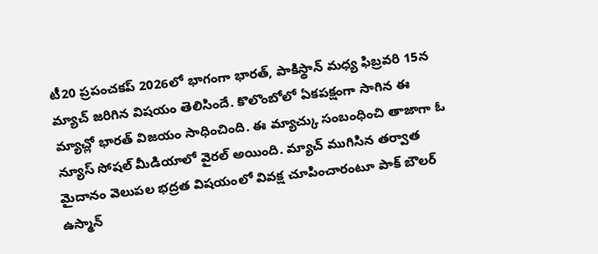టీ20 ప్రపంచకప్ 2026లో భాగంగా భారత్, పాకిస్థాన్ మధ్య ఫిబ్రవరి 15న మ్యాచ్ జరిగిన విషయం తెలిసిందే. కొలొంబోలో ఏకపక్షంగా సాగిన ఈ మ్యాచ్లో భారత్ విజయం సాధించింది. ఈ మ్యాచ్కు సంబంధించి తాజాగా ఓ న్యూస్ సోషల్ మీడియాలో వైరల్ అయింది. మ్యాచ్ ముగిసిన తర్వాత మైదానం వెలుపల భద్రత విషయంలో వివక్ష చూపించారంటూ పాక్ బౌలర్ ఉస్మాన్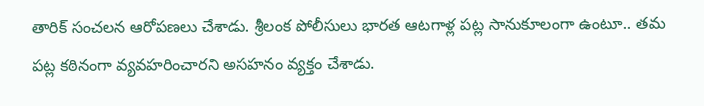తారిక్ సంచలన ఆరోపణలు చేశాడు. శ్రీలంక పోలీసులు భారత ఆటగాళ్ల పట్ల సానుకూలంగా ఉంటూ.. తమ పట్ల కఠినంగా వ్యవహరించారని అసహనం వ్యక్తం చేశాడు.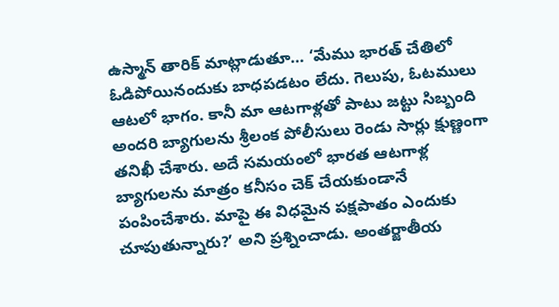ఉస్మాన్ తారిక్ మాట్లాడుతూ… ‘మేము భారత్ చేతిలో ఓడిపోయినందుకు బాధపడటం లేదు. గెలుపు, ఓటములు ఆటలో భాగం. కానీ మా ఆటగాళ్లతో పాటు జట్టు సిబ్బంది అందరి బ్యాగులను శ్రీలంక పోలీసులు రెండు సార్లు క్షుణ్ణంగా తనిఖీ చేశారు. అదే సమయంలో భారత ఆటగాళ్ల బ్యాగులను మాత్రం కనీసం చెక్ చేయకుండానే పంపించేశారు. మాపై ఈ విధమైన పక్షపాతం ఎందుకు చూపుతున్నారు?’ అని ప్రశ్నించాడు. అంతర్జాతీయ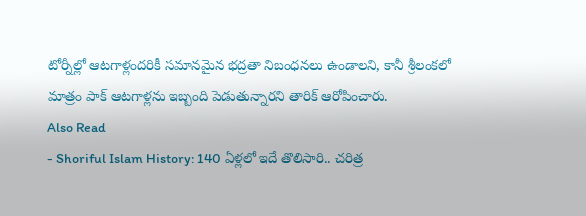టోర్నీల్లో ఆటగాళ్లందరికీ సమానమైన భద్రతా నిబంధనలు ఉండాలని, కానీ శ్రీలంకలో మాత్రం పాక్ ఆటగాళ్లను ఇబ్బంది పెడుతున్నారని తారిక్ ఆరోపించారు.
Also Read
- Shoriful Islam History: 140 ఏళ్లలో ఇదే తొలిసారి.. చరిత్ర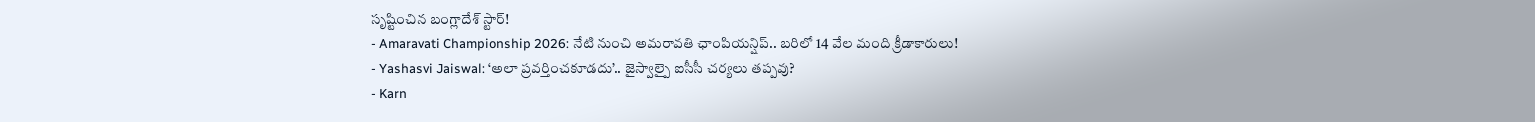సృష్టించిన బంగ్లాదేశ్ స్టార్!
- Amaravati Championship 2026: నేటి నుంచి అమరావతి ఛాంపియన్షిప్.. బరిలో 14 వేల మంది క్రీడాకారులు!
- Yashasvi Jaiswal: ‘అలా ప్రవర్తించకూడదు’.. జైస్వాల్పై ఐసీసీ చర్యలు తప్పవు?
- Karn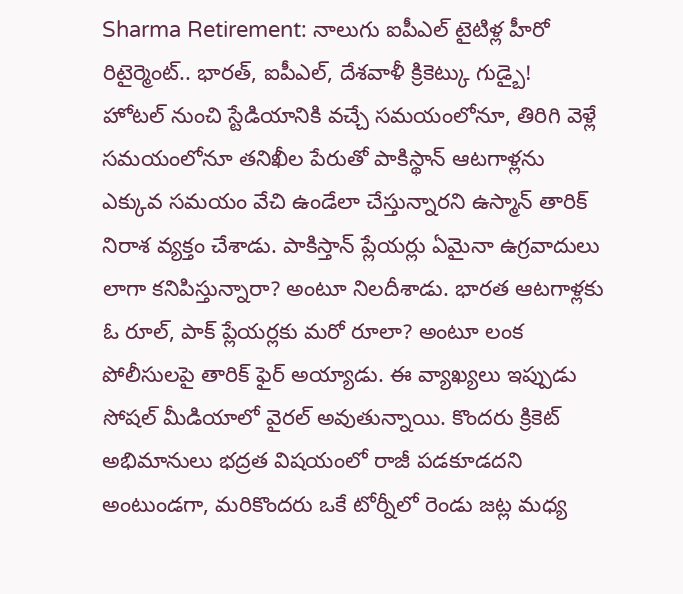Sharma Retirement: నాలుగు ఐపీఎల్ టైటిళ్ల హీరో రిటైర్మెంట్.. భారత్, ఐపీఎల్, దేశవాళీ క్రికెట్కు గుడ్బై!
హోటల్ నుంచి స్టేడియానికి వచ్చే సమయంలోనూ, తిరిగి వెళ్లే సమయంలోనూ తనిఖీల పేరుతో పాకిస్థాన్ ఆటగాళ్లను ఎక్కువ సమయం వేచి ఉండేలా చేస్తున్నారని ఉస్మాన్ తారిక్ నిరాశ వ్యక్తం చేశాడు. పాకిస్తాన్ ప్లేయర్లు ఏమైనా ఉగ్రవాదులు లాగా కనిపిస్తున్నారా? అంటూ నిలదీశాడు. భారత ఆటగాళ్లకు ఓ రూల్, పాక్ ప్లేయర్లకు మరో రూలా? అంటూ లంక పోలీసులపై తారిక్ ఫైర్ అయ్యాడు. ఈ వ్యాఖ్యలు ఇప్పుడు సోషల్ మీడియాలో వైరల్ అవుతున్నాయి. కొందరు క్రికెట్ అభిమానులు భద్రత విషయంలో రాజీ పడకూడదని అంటుండగా, మరికొందరు ఒకే టోర్నీలో రెండు జట్ల మధ్య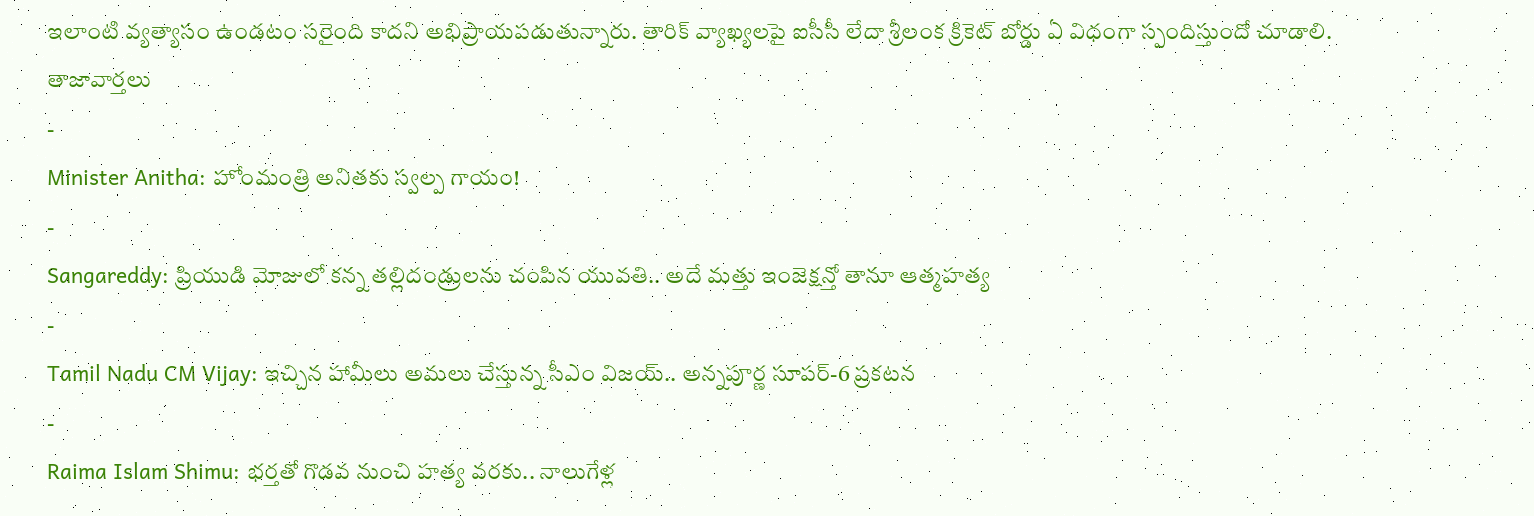ఇలాంటి వ్యత్యాసం ఉండటం సరైంది కాదని అభిప్రాయపడుతున్నారు. తారిక్ వ్యాఖ్యలపై ఐసీసీ లేదా శ్రీలంక క్రికెట్ బోర్డు ఏ విధంగా స్పందిస్తుందో చూడాలి.
తాజావార్తలు
-
Minister Anitha: హోంమంత్రి అనితకు స్వల్ప గాయం!
-
Sangareddy: ప్రియుడి మోజులో కన్న తల్లిదండ్రులను చంపిన యువతి.. అదే మత్తు ఇంజెక్షన్తో తానూ ఆత్మహత్య
-
Tamil Nadu CM Vijay: ఇచ్చిన హామీలు అమలు చేస్తున్న సీఎం విజయ్.. అన్నపూర్ణ సూపర్-6 ప్రకటన
-
Raima Islam Shimu: భర్తతో గొడవ నుంచి హత్య వరకు.. నాలుగేళ్ల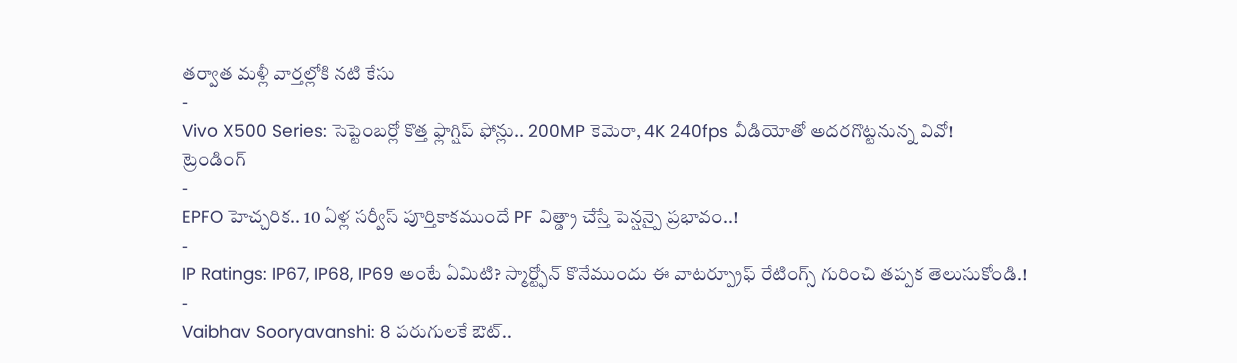తర్వాత మళ్లీ వార్తల్లోకి నటి కేసు
-
Vivo X500 Series: సెప్టెంబర్లో కొత్త ఫ్లాగ్షిప్ ఫోన్లు.. 200MP కెమెరా, 4K 240fps వీడియోతో అదరగొట్టనున్న వివో!
ట్రెండింగ్
-
EPFO హెచ్చరిక.. 10 ఏళ్ల సర్వీస్ పూర్తికాకముందే PF విత్డ్రా చేస్తే పెన్షన్పై ప్రభావం..!
-
IP Ratings: IP67, IP68, IP69 అంటే ఏమిటి? స్మార్ట్ఫోన్ కొనేముందు ఈ వాటర్ప్రూఫ్ రేటింగ్స్ గురించి తప్పక తెలుసుకోండి.!
-
Vaibhav Sooryavanshi: 8 పరుగులకే ఔట్..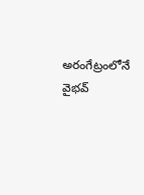అరంగేట్రంలోనే వైభవ్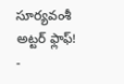సూర్యవంశీ అట్టర్ ఫ్లాఫ్!
-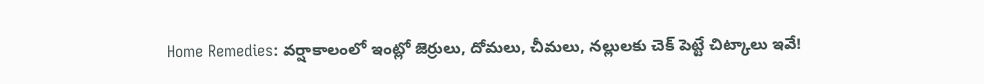Home Remedies: వర్షాకాలంలో ఇంట్లో జెర్రులు, దోమలు, చీమలు, నల్లులకు చెక్ పెట్టే చిట్కాలు ఇవే!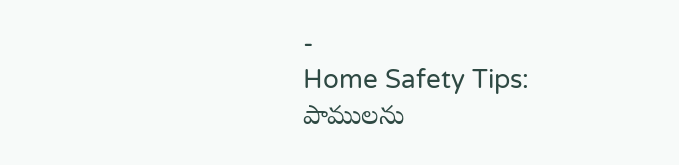-
Home Safety Tips: పాములను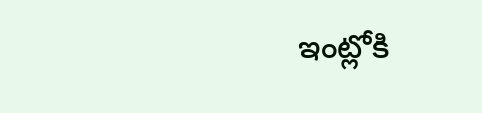ఇంట్లోకి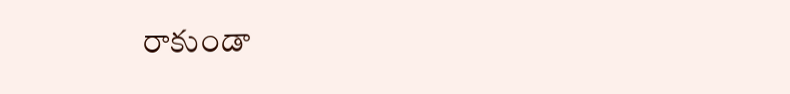రాకుండా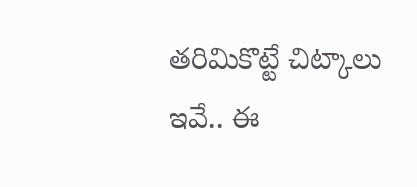తరిమికొట్టే చిట్కాలు ఇవే.. ఈ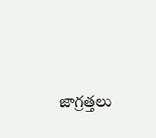జాగ్రత్తలు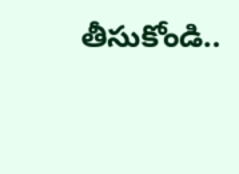తీసుకోండి..